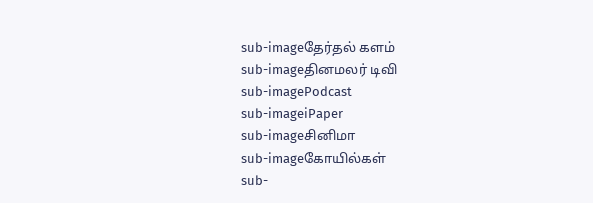sub-imageதேர்தல் களம்
sub-imageதினமலர் டிவி
sub-imagePodcast
sub-imageiPaper
sub-imageசினிமா
sub-imageகோயில்கள்
sub-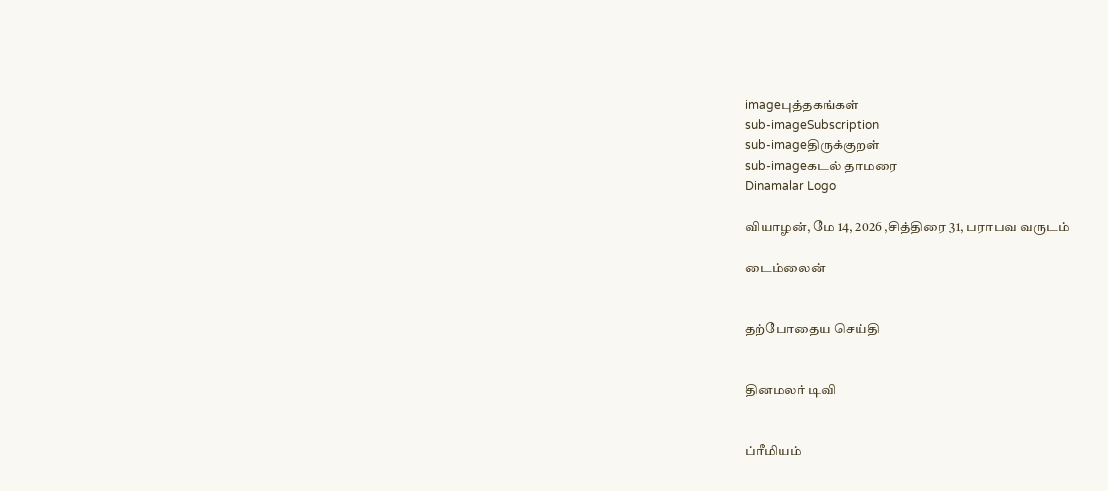imageபுத்தகங்கள்
sub-imageSubscription
sub-imageதிருக்குறள்
sub-imageகடல் தாமரை
Dinamalar Logo

வியாழன், மே 14, 2026 ,சித்திரை 31, பராபவ வருடம்

டைம்லைன்


தற்போதைய செய்தி


தினமலர் டிவி


ப்ரீமியம்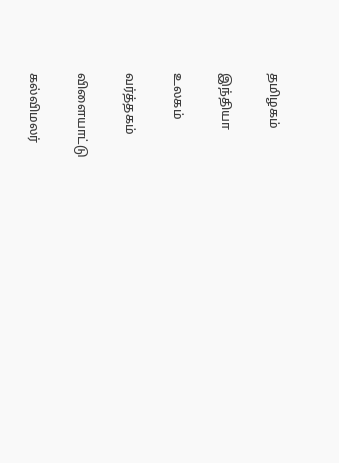தமிழகம்


இந்தியா


உலகம்


வர்த்தகம்


விளையாட்டு


கல்விமலர்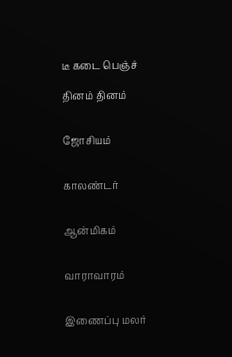டீ கடை பெஞ்ச்

தினம் தினம்


ஜோசியம்


காலண்டர்


ஆன்மிகம்


வாராவாரம்


இணைப்பு மலர்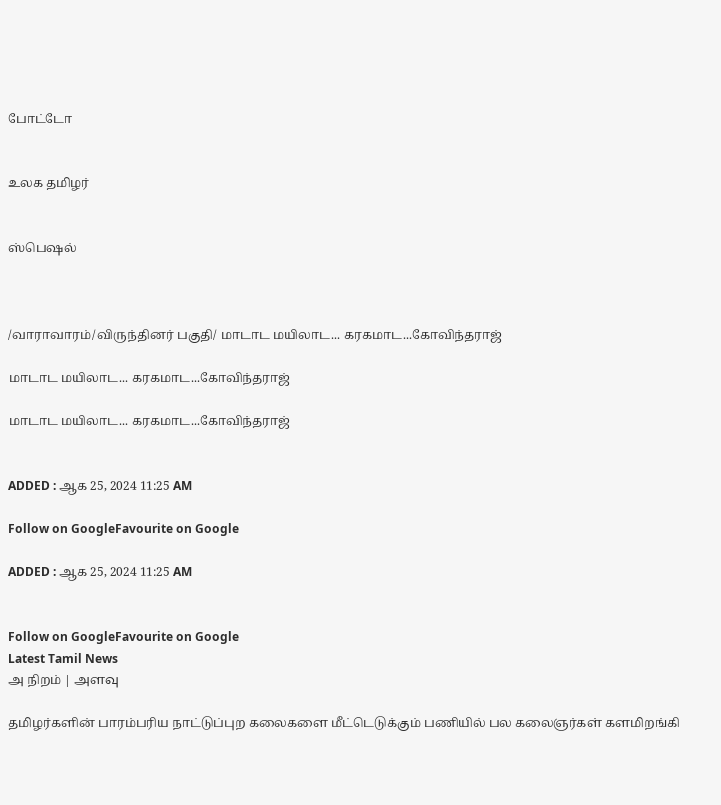போட்டோ


உலக தமிழர்


ஸ்பெஷல்



/வாராவாரம்/விருந்தினர் பகுதி/ மாடாட மயிலாட... கரகமாட...கோவிந்தராஜ்

மாடாட மயிலாட... கரகமாட...கோவிந்தராஜ்

மாடாட மயிலாட... கரகமாட...கோவிந்தராஜ்


ADDED : ஆக 25, 2024 11:25 AM

Follow on GoogleFavourite on Google

ADDED : ஆக 25, 2024 11:25 AM


Follow on GoogleFavourite on Google
Latest Tamil News
அ நிறம் | அளவு

தமிழர்களின் பாரம்பரிய நாட்டுப்புற கலைகளை மீட்டெடுக்கும் பணியில் பல கலைஞர்கள் களமிறங்கி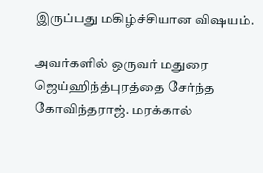இருப்பது மகிழ்ச்சியான விஷயம்.

அவர்களில் ஒருவர் மதுரை ஜெய்ஹிந்த்புரத்தை சேர்ந்த கோவிந்தராஜ். மரக்கால்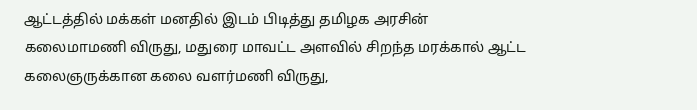ஆட்டத்தில் மக்கள் மனதில் இடம் பிடித்து தமிழக அரசின் கலைமாமணி விருது, மதுரை மாவட்ட அளவில் சிறந்த மரக்கால் ஆட்ட கலைஞருக்கான கலை வளர்மணி விருது,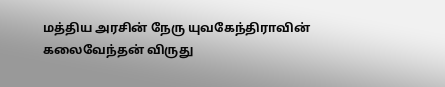மத்திய அரசின் நேரு யுவகேந்திராவின் கலைவேந்தன் விருது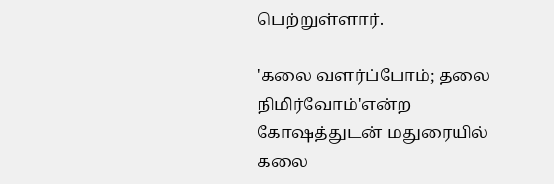பெற்றுள்ளார்.

'கலை வளர்ப்போம்; தலை நிமிர்வோம்'என்ற கோஷத்துடன் மதுரையில் கலை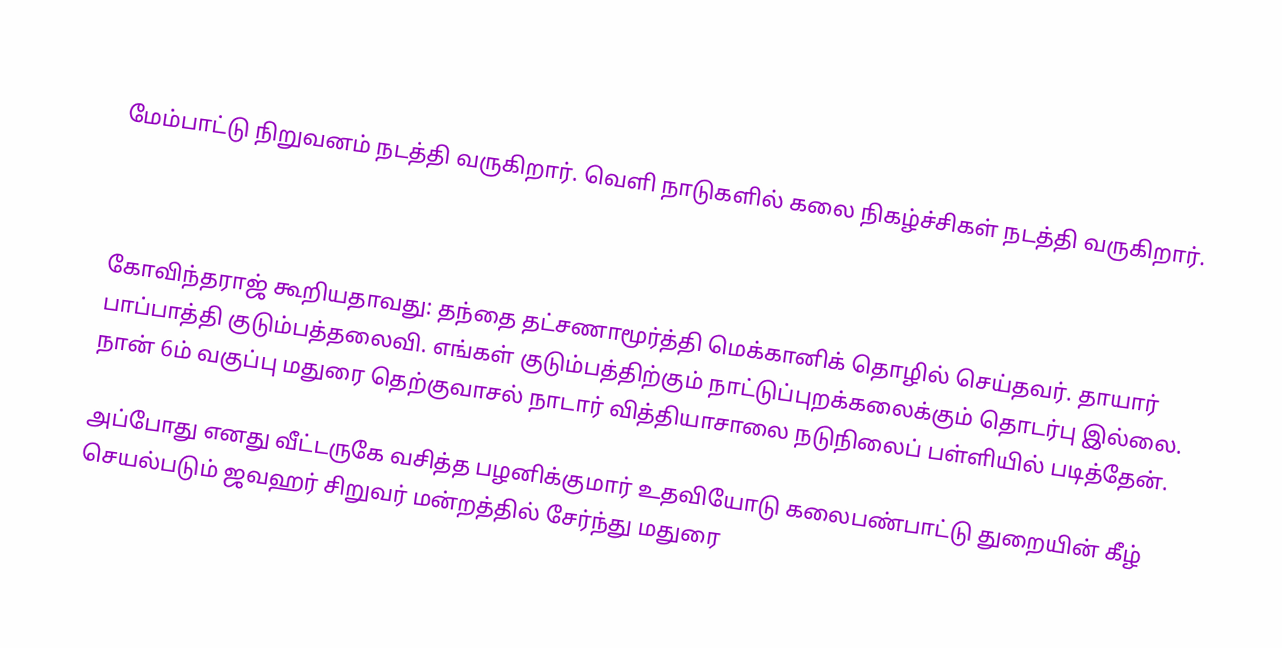மேம்பாட்டு நிறுவனம் நடத்தி வருகிறார். வெளி நாடுகளில் கலை நிகழ்ச்சிகள் நடத்தி வருகிறார்.



கோவிந்தராஜ் கூறியதாவது: தந்தை தட்சணாமூர்த்தி மெக்கானிக் தொழில் செய்தவர். தாயார் பாப்பாத்தி குடும்பத்தலைவி. எங்கள் குடும்பத்திற்கும் நாட்டுப்புறக்கலைக்கும் தொடர்பு இல்லை. நான் 6ம் வகுப்பு மதுரை தெற்குவாசல் நாடார் வித்தியாசாலை நடுநிலைப் பள்ளியில் படித்தேன்.

அப்போது எனது வீட்டருகே வசித்த பழனிக்குமார் உதவியோடு கலைபண்பாட்டு துறையின் கீழ் செயல்படும் ஜவஹர் சிறுவர் மன்றத்தில் சேர்ந்து மதுரை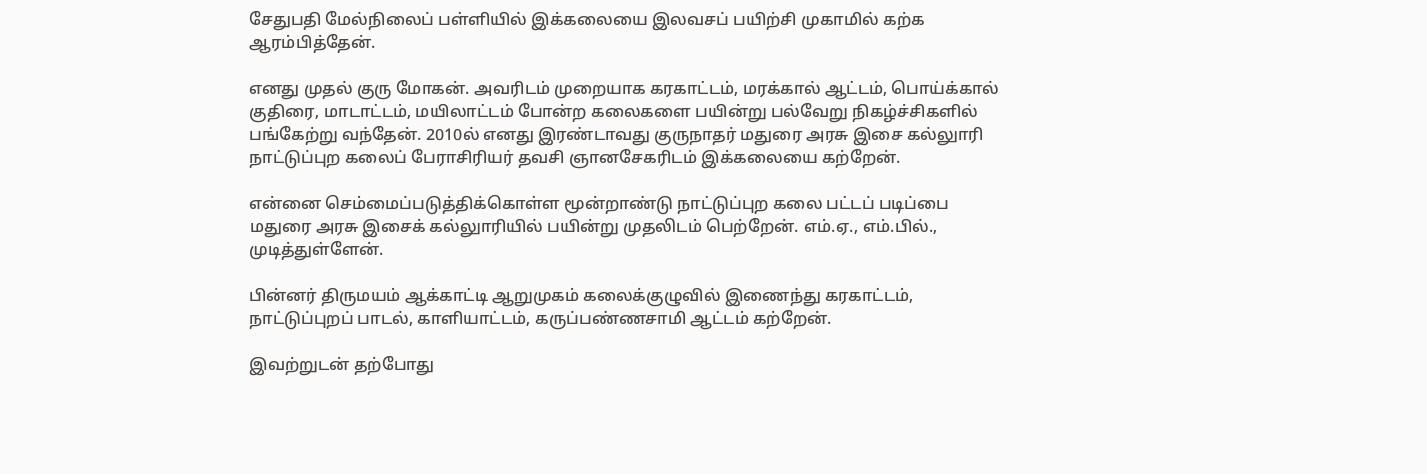சேதுபதி மேல்நிலைப் பள்ளியில் இக்கலையை இலவசப் பயிற்சி முகாமில் கற்க ஆரம்பித்தேன்.

எனது முதல் குரு மோகன். அவரிடம் முறையாக கரகாட்டம், மரக்கால் ஆட்டம், பொய்க்கால் குதிரை, மாடாட்டம், மயிலாட்டம் போன்ற கலைகளை பயின்று பல்வேறு நிகழ்ச்சிகளில் பங்கேற்று வந்தேன். 2010ல் எனது இரண்டாவது குருநாதர் மதுரை அரசு இசை கல்லுாரி நாட்டுப்புற கலைப் பேராசிரியர் தவசி ஞானசேகரிடம் இக்கலையை கற்றேன்.

என்னை செம்மைப்படுத்திக்கொள்ள மூன்றாண்டு நாட்டுப்புற கலை பட்டப் படிப்பை மதுரை அரசு இசைக் கல்லுாரியில் பயின்று முதலிடம் பெற்றேன். எம்.ஏ., எம்.பில்., முடித்துள்ளேன்.

பின்னர் திருமயம் ஆக்காட்டி ஆறுமுகம் கலைக்குழுவில் இணைந்து கரகாட்டம், நாட்டுப்புறப் பாடல், காளியாட்டம், கருப்பண்ணசாமி ஆட்டம் கற்றேன்.

இவற்றுடன் தற்போது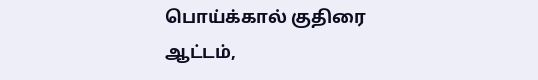பொய்க்கால் குதிரை ஆட்டம்,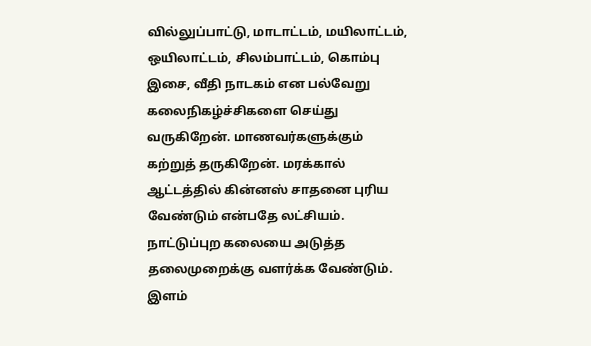வில்லுப்பாட்டு, மாடாட்டம், மயிலாட்டம், ஒயிலாட்டம், சிலம்பாட்டம், கொம்பு இசை, வீதி நாடகம் என பல்வேறு கலைநிகழ்ச்சிகளை செய்து வருகிறேன். மாணவர்களுக்கும் கற்றுத் தருகிறேன். மரக்கால் ஆட்டத்தில் கின்னஸ் சாதனை புரிய வேண்டும் என்பதே லட்சியம். நாட்டுப்புற கலையை அடுத்த தலைமுறைக்கு வளர்க்க வேண்டும். இளம்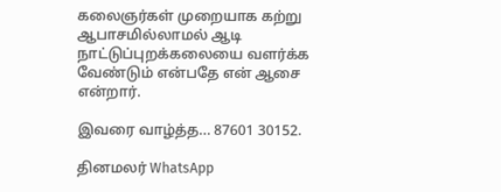கலைஞர்கள் முறையாக கற்று ஆபாசமில்லாமல் ஆடி நாட்டுப்புறக்கலையை வளர்க்க வேண்டும் என்பதே என் ஆசை என்றார்.

இவரை வாழ்த்த... 87601 30152.

தினமலர் WhatsApp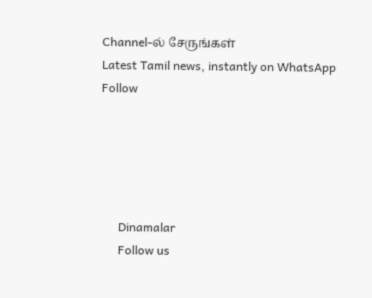Channel-ல் சேருங்கள்
Latest Tamil news, instantly on WhatsApp
Follow





      Dinamalar
      Follow us